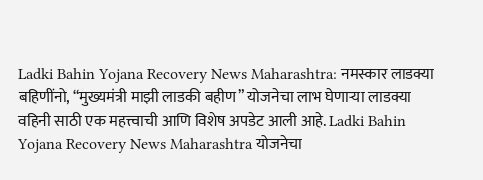Ladki Bahin Yojana Recovery News Maharashtra: नमस्कार लाडक्या बहिणींनो, “मुख्यमंत्री माझी लाडकी बहीण” योजनेचा लाभ घेणाऱ्या लाडक्या वहिनी साठी एक महत्त्वाची आणि विशेष अपडेट आली आहे. Ladki Bahin Yojana Recovery News Maharashtra योजनेचा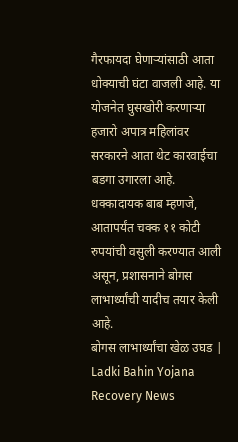गैरफायदा घेणाऱ्यांसाठी आता धोक्याची घंटा वाजली आहे. या योजनेत घुसखोरी करणाऱ्या हजारो अपात्र महिलांवर सरकारने आता थेट कारवाईचा बडगा उगारला आहे. धक्कादायक बाब म्हणजे, आतापर्यंत चक्क ११ कोटी रुपयांची वसुली करण्यात आली असून, प्रशासनाने बोगस लाभार्थ्यांची यादीच तयार केली आहे.
बोगस लाभार्थ्यांचा खेळ उघड | Ladki Bahin Yojana Recovery News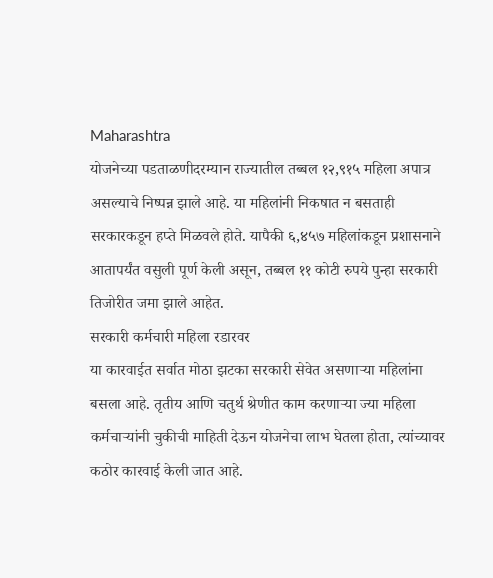Maharashtra
योजनेच्या पडताळणीदरम्यान राज्यातील तब्बल १२,९१५ महिला अपात्र असल्याचे निष्पन्न झाले आहे. या महिलांनी निकषात न बसताही सरकारकडून हप्ते मिळवले होते. यापैकी ६,४५७ महिलांकडून प्रशासनाने आतापर्यंत वसुली पूर्ण केली असून, तब्बल ११ कोटी रुपये पुन्हा सरकारी तिजोरीत जमा झाले आहेत.
सरकारी कर्मचारी महिला रडारवर
या कारवाईत सर्वात मोठा झटका सरकारी सेवेत असणाऱ्या महिलांना बसला आहे. तृतीय आणि चतुर्थ श्रेणीत काम करणाऱ्या ज्या महिला कर्मचाऱ्यांनी चुकीची माहिती देऊन योजनेचा लाभ घेतला होता, त्यांच्यावर कठोर कारवाई केली जात आहे.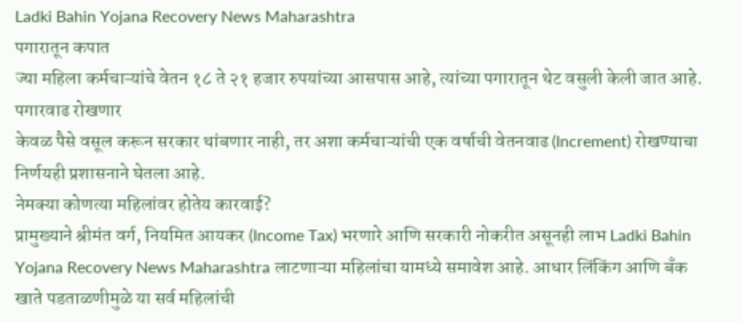Ladki Bahin Yojana Recovery News Maharashtra
पगारातून कपात
ज्या महिला कर्मचाऱ्यांचे वेतन १८ ते २१ हजार रुपयांच्या आसपास आहे, त्यांच्या पगारातून थेट वसुली केली जात आहे.
पगारवाढ रोखणार
केवळ पैसे वसूल करून सरकार थांबणार नाही, तर अशा कर्मचाऱ्यांची एक वर्षाची वेतनवाढ (Increment) रोखण्याचा निर्णयही प्रशासनाने घेतला आहे.
नेमक्या कोणत्या महिलांवर होतेय कारवाई?
प्रामुख्याने श्रीमंत वर्ग, नियमित आयकर (Income Tax) भरणारे आणि सरकारी नोकरीत असूनही लाभ Ladki Bahin Yojana Recovery News Maharashtra लाटणाऱ्या महिलांचा यामध्ये समावेश आहे. आधार लिंकिंग आणि बँक खाते पडताळणीमुळे या सर्व महिलांची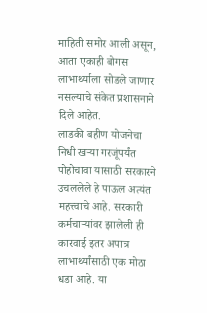माहिती समोर आली असून, आता एकाही बोगस लाभार्थ्याला सोडले जाणार नसल्याचे संकेत प्रशासनाने दिले आहेत.
लाडकी बहीण योजनेचा निधी खऱ्या गरजूंपर्यंत पोहोचावा यासाठी सरकारने उचललेले हे पाऊल अत्यंत महत्त्वाचे आहे. सरकारी कर्मचाऱ्यांवर झालेली ही कारवाई इतर अपात्र लाभार्थ्यांसाठी एक मोठा धडा आहे. या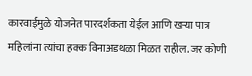कारवाईमुळे योजनेत पारदर्शकता येईल आणि खऱ्या पात्र महिलांना त्यांचा हक्क विनाअडथळा मिळत राहील. जर कोणी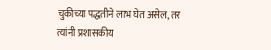चुकीच्या पद्धतीने लाभ घेत असेल, तर त्यांनी प्रशासकीय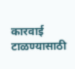कारवाई टाळण्यासाठी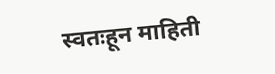स्वतःहून माहिती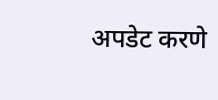अपडेट करणे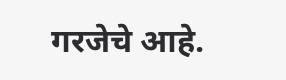गरजेचे आहे.